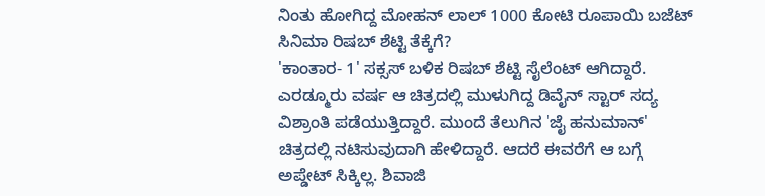ನಿಂತು ಹೋಗಿದ್ದ ಮೋಹನ್ ಲಾಲ್ 1000 ಕೋಟಿ ರೂಪಾಯಿ ಬಜೆಟ್ ಸಿನಿಮಾ ರಿಷಬ್ ಶೆಟ್ಟಿ ತೆಕ್ಕೆಗೆ?
'ಕಾಂತಾರ- 1' ಸಕ್ಸಸ್ ಬಳಿಕ ರಿಷಬ್ ಶೆಟ್ಟಿ ಸೈಲೆಂಟ್ ಆಗಿದ್ದಾರೆ. ಎರಡ್ಮೂರು ವರ್ಷ ಆ ಚಿತ್ರದಲ್ಲಿ ಮುಳುಗಿದ್ದ ಡಿವೈನ್ ಸ್ಟಾರ್ ಸದ್ಯ ವಿಶ್ರಾಂತಿ ಪಡೆಯುತ್ತಿದ್ದಾರೆ. ಮುಂದೆ ತೆಲುಗಿನ 'ಜೈ ಹನುಮಾನ್' ಚಿತ್ರದಲ್ಲಿ ನಟಿಸುವುದಾಗಿ ಹೇಳಿದ್ದಾರೆ. ಆದರೆ ಈವರೆಗೆ ಆ ಬಗ್ಗೆ ಅಪ್ಡೇಟ್ ಸಿಕ್ಕಿಲ್ಲ. ಶಿವಾಜಿ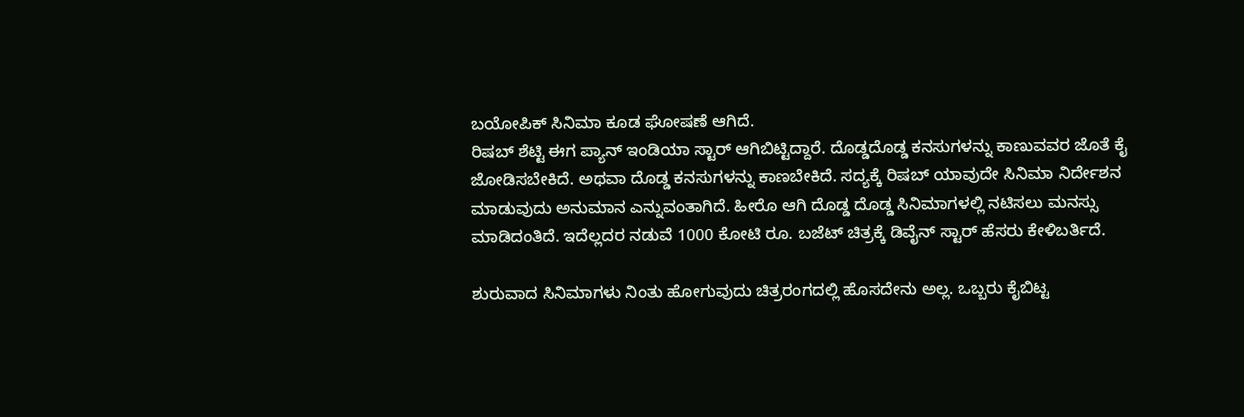ಬಯೋಪಿಕ್ ಸಿನಿಮಾ ಕೂಡ ಘೋಷಣೆ ಆಗಿದೆ.
ರಿಷಬ್ ಶೆಟ್ಟಿ ಈಗ ಪ್ಯಾನ್ ಇಂಡಿಯಾ ಸ್ಟಾರ್ ಆಗಿಬಿಟ್ಟಿದ್ದಾರೆ. ದೊಡ್ಡದೊಡ್ಡ ಕನಸುಗಳನ್ನು ಕಾಣುವವರ ಜೊತೆ ಕೈ ಜೋಡಿಸಬೇಕಿದೆ. ಅಥವಾ ದೊಡ್ಡ ಕನಸುಗಳನ್ನು ಕಾಣಬೇಕಿದೆ. ಸದ್ಯಕ್ಕೆ ರಿಷಬ್ ಯಾವುದೇ ಸಿನಿಮಾ ನಿರ್ದೇಶನ ಮಾಡುವುದು ಅನುಮಾನ ಎನ್ನುವಂತಾಗಿದೆ. ಹೀರೊ ಆಗಿ ದೊಡ್ಡ ದೊಡ್ಡ ಸಿನಿಮಾಗಳಲ್ಲಿ ನಟಿಸಲು ಮನಸ್ಸು ಮಾಡಿದಂತಿದೆ. ಇದೆಲ್ಲದರ ನಡುವೆ 1000 ಕೋಟಿ ರೂ. ಬಜೆಟ್ ಚಿತ್ರಕ್ಕೆ ಡಿವೈನ್ ಸ್ಟಾರ್ ಹೆಸರು ಕೇಳಿಬರ್ತಿದೆ.

ಶುರುವಾದ ಸಿನಿಮಾಗಳು ನಿಂತು ಹೋಗುವುದು ಚಿತ್ರರಂಗದಲ್ಲಿ ಹೊಸದೇನು ಅಲ್ಲ. ಒಬ್ಬರು ಕೈಬಿಟ್ಟ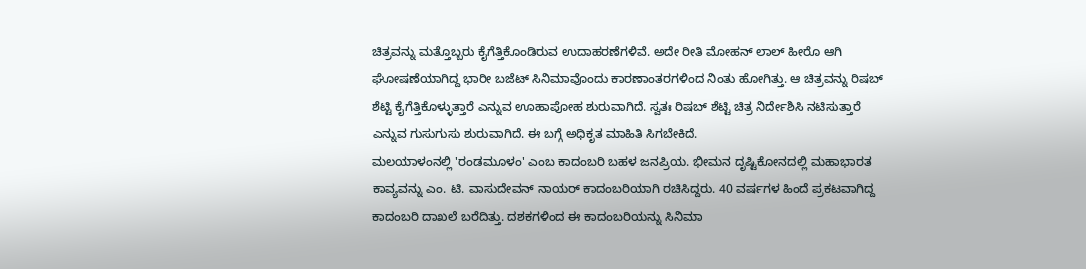ಚಿತ್ರವನ್ನು ಮತ್ತೊಬ್ಬರು ಕೈಗೆತ್ತಿಕೊಂಡಿರುವ ಉದಾಹರಣೆಗಳಿವೆ. ಅದೇ ರೀತಿ ಮೋಹನ್ ಲಾಲ್ ಹೀರೊ ಆಗಿ ಘೋಷಣೆಯಾಗಿದ್ದ ಭಾರೀ ಬಜೆಟ್ ಸಿನಿಮಾವೊಂದು ಕಾರಣಾಂತರಗಳಿಂದ ನಿಂತು ಹೋಗಿತ್ತು. ಆ ಚಿತ್ರವನ್ನು ರಿಷಬ್ ಶೆಟ್ಟಿ ಕೈಗೆತ್ತಿಕೊಳ್ಳುತ್ತಾರೆ ಎನ್ನುವ ಊಹಾಪೋಹ ಶುರುವಾಗಿದೆ. ಸ್ವತಃ ರಿಷಬ್ ಶೆಟ್ಟಿ ಚಿತ್ರ ನಿರ್ದೇಶಿಸಿ ನಟಿಸುತ್ತಾರೆ ಎನ್ನುವ ಗುಸುಗುಸು ಶುರುವಾಗಿದೆ. ಈ ಬಗ್ಗೆ ಅಧಿಕೃತ ಮಾಹಿತಿ ಸಿಗಬೇಕಿದೆ.
ಮಲಯಾಳಂನಲ್ಲಿ 'ರಂಡಮೂಳಂ' ಎಂಬ ಕಾದಂಬರಿ ಬಹಳ ಜನಪ್ರಿಯ. ಭೀಮನ ದೃಷ್ಟಿಕೋನದಲ್ಲಿ ಮಹಾಭಾರತ ಕಾವ್ಯವನ್ನು ಎಂ. ಟಿ. ವಾಸುದೇವನ್ ನಾಯರ್ ಕಾದಂಬರಿಯಾಗಿ ರಚಿಸಿದ್ದರು. 40 ವರ್ಷಗಳ ಹಿಂದೆ ಪ್ರಕಟವಾಗಿದ್ದ ಕಾದಂಬರಿ ದಾಖಲೆ ಬರೆದಿತ್ತು. ದಶಕಗಳಿಂದ ಈ ಕಾದಂಬರಿಯನ್ನು ಸಿನಿಮಾ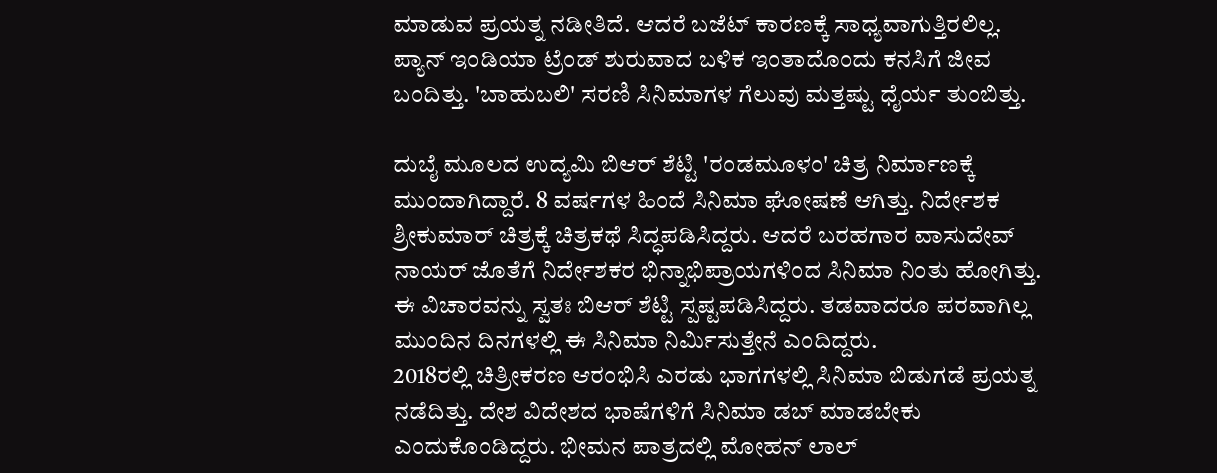ಮಾಡುವ ಪ್ರಯತ್ನ ನಡೀತಿದೆ. ಆದರೆ ಬಜೆಟ್ ಕಾರಣಕ್ಕೆ ಸಾಧ್ಯವಾಗುತ್ತಿರಲಿಲ್ಲ. ಪ್ಯಾನ್ ಇಂಡಿಯಾ ಟ್ರೆಂಡ್ ಶುರುವಾದ ಬಳಿಕ ಇಂತಾದೊಂದು ಕನಸಿಗೆ ಜೀವ ಬಂದಿತ್ತು. 'ಬಾಹುಬಲಿ' ಸರಣಿ ಸಿನಿಮಾಗಳ ಗೆಲುವು ಮತ್ತಷ್ಟು ಧೈರ್ಯ ತುಂಬಿತ್ತು.

ದುಬೈ ಮೂಲದ ಉದ್ಯಮಿ ಬಿಆರ್ ಶೆಟ್ಟಿ 'ರಂಡಮೂಳಂ' ಚಿತ್ರ ನಿರ್ಮಾಣಕ್ಕೆ ಮುಂದಾಗಿದ್ದಾರೆ. 8 ವರ್ಷಗಳ ಹಿಂದೆ ಸಿನಿಮಾ ಘೋಷಣೆ ಆಗಿತ್ತು. ನಿರ್ದೇಶಕ ಶ್ರೀಕುಮಾರ್ ಚಿತ್ರಕ್ಕೆ ಚಿತ್ರಕಥೆ ಸಿದ್ಧಪಡಿಸಿದ್ದರು. ಆದರೆ ಬರಹಗಾರ ವಾಸುದೇವ್ ನಾಯರ್ ಜೊತೆಗೆ ನಿರ್ದೇಶಕರ ಭಿನ್ನಾಭಿಪ್ರಾಯಗಳಿಂದ ಸಿನಿಮಾ ನಿಂತು ಹೋಗಿತ್ತು. ಈ ವಿಚಾರವನ್ನು ಸ್ವತಃ ಬಿಆರ್ ಶೆಟ್ಟಿ ಸ್ಪಷ್ಟಪಡಿಸಿದ್ದರು. ತಡವಾದರೂ ಪರವಾಗಿಲ್ಲ ಮುಂದಿನ ದಿನಗಳಲ್ಲಿ ಈ ಸಿನಿಮಾ ನಿರ್ಮಿಸುತ್ತೇನೆ ಎಂದಿದ್ದರು.
2018ರಲ್ಲಿ ಚಿತ್ರೀಕರಣ ಆರಂಭಿಸಿ ಎರಡು ಭಾಗಗಳಲ್ಲಿ ಸಿನಿಮಾ ಬಿಡುಗಡೆ ಪ್ರಯತ್ನ ನಡೆದಿತ್ತು. ದೇಶ ವಿದೇಶದ ಭಾಷೆಗಳಿಗೆ ಸಿನಿಮಾ ಡಬ್ ಮಾಡಬೇಕು ಎಂದುಕೊಂಡಿದ್ದರು. ಭೀಮನ ಪಾತ್ರದಲ್ಲಿ ಮೋಹನ್ ಲಾಲ್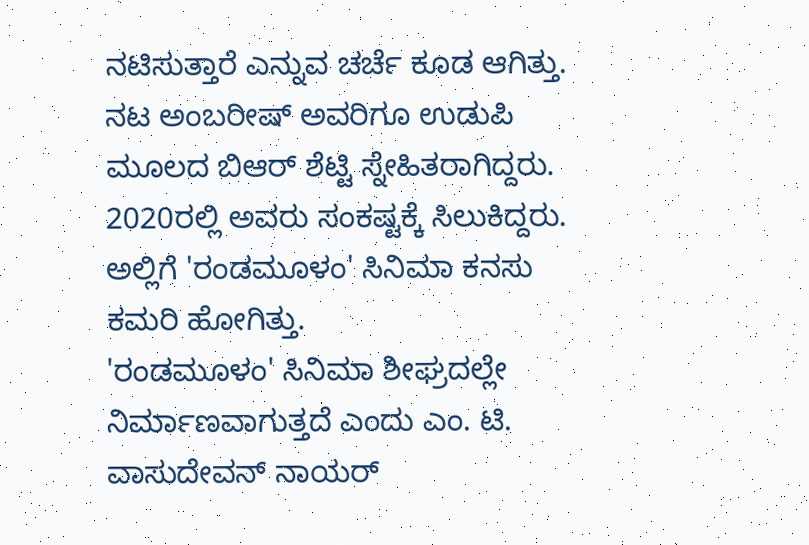ನಟಿಸುತ್ತಾರೆ ಎನ್ನುವ ಚರ್ಚೆ ಕೂಡ ಆಗಿತ್ತು. ನಟ ಅಂಬರೀಷ್ ಅವರಿಗೂ ಉಡುಪಿ ಮೂಲದ ಬಿಆರ್ ಶೆಟ್ಟಿ ಸ್ನೇಹಿತರಾಗಿದ್ದರು. 2020ರಲ್ಲಿ ಅವರು ಸಂಕಷ್ಟಕ್ಕೆ ಸಿಲುಕಿದ್ದರು. ಅಲ್ಲಿಗೆ 'ರಂಡಮೂಳಂ' ಸಿನಿಮಾ ಕನಸು ಕಮರಿ ಹೋಗಿತ್ತು.
'ರಂಡಮೂಳಂ' ಸಿನಿಮಾ ಶೀಘ್ರದಲ್ಲೇ ನಿರ್ಮಾಣವಾಗುತ್ತದೆ ಎಂದು ಎಂ. ಟಿ. ವಾಸುದೇವನ್ ನಾಯರ್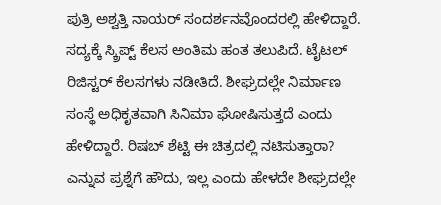ಪುತ್ರಿ ಅಶ್ವತ್ತಿ ನಾಯರ್ ಸಂದರ್ಶನವೊಂದರಲ್ಲಿ ಹೇಳಿದ್ದಾರೆ. ಸದ್ಯಕ್ಕೆ ಸ್ಕ್ರಿಪ್ಟ್ ಕೆಲಸ ಅಂತಿಮ ಹಂತ ತಲುಪಿದೆ. ಟೈಟಲ್ ರಿಜಿಸ್ಟರ್ ಕೆಲಸಗಳು ನಡೀತಿದೆ. ಶೀಘ್ರದಲ್ಲೇ ನಿರ್ಮಾಣ ಸಂಸ್ಥೆ ಅಧಿಕೃತವಾಗಿ ಸಿನಿಮಾ ಘೋಷಿಸುತ್ತದೆ ಎಂದು ಹೇಳಿದ್ದಾರೆ. ರಿಷಬ್ ಶೆಟ್ಟಿ ಈ ಚಿತ್ರದಲ್ಲಿ ನಟಿಸುತ್ತಾರಾ? ಎನ್ನುವ ಪ್ರಶ್ನೆಗೆ ಹೌದು, ಇಲ್ಲ ಎಂದು ಹೇಳದೇ ಶೀಘ್ರದಲ್ಲೇ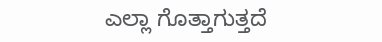ಎಲ್ಲಾ ಗೊತ್ತಾಗುತ್ತದೆ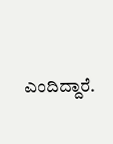ಎಂದಿದ್ದಾರೆ.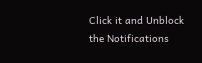Click it and Unblock the Notifications